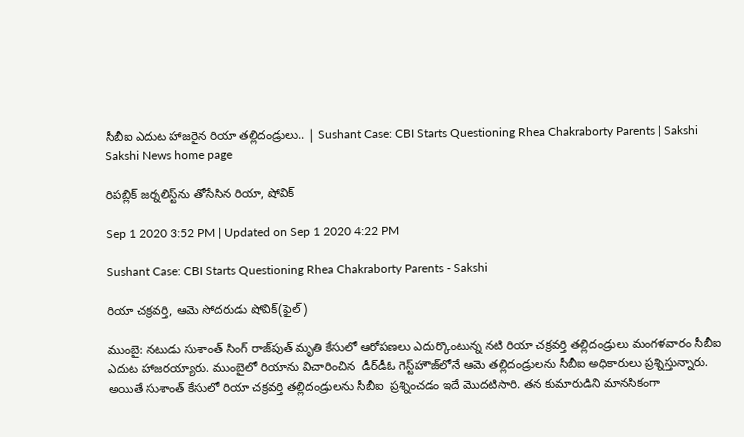సీబీఐ ఎదుట హాజరైన రియా తల్లిదండ్రులు.. | Sushant Case: CBI Starts Questioning Rhea Chakraborty Parents | Sakshi
Sakshi News home page

రిపబ్లిక్‌ జర్నలిస్ట్‌ను తోసేసిన రియా, షోవిక్‌

Sep 1 2020 3:52 PM | Updated on Sep 1 2020 4:22 PM

Sushant Case: CBI Starts Questioning Rhea Chakraborty Parents - Sakshi

రియా చక్రవర్తి, ఆమె సోదరుడు షోవిక్‌(ఫైల్‌)

ముంబై: నటుడు సుశాంత్‌ సింగ్‌ రాజ్‌పుత్‌ మృతి కేసులో ఆరోపణలు ఎదుర్కొంటున్న నటి రియా చక్రవర్తి తల్లిదండ్రులు మంగళవారం సీబీఐ ఎదుట హాజరయ్యారు. ముంబైలో రియాను విచారించిన  డీర్‌డీఓ గెస్ట్‌హౌజ్‌లోనే ఆమె తల్లిదండ్రులను సీబీఐ అధికారులు ప్రశ్నిస్తున్నారు. అయితే సుశాంత్ కేసులో రియా చక్రవర్తి తల్లిదండ్రులను సీబీఐ  ప్రశ్నించడం ఇదే మొదటిసారి. తన కుమారుడిని మానసికంగా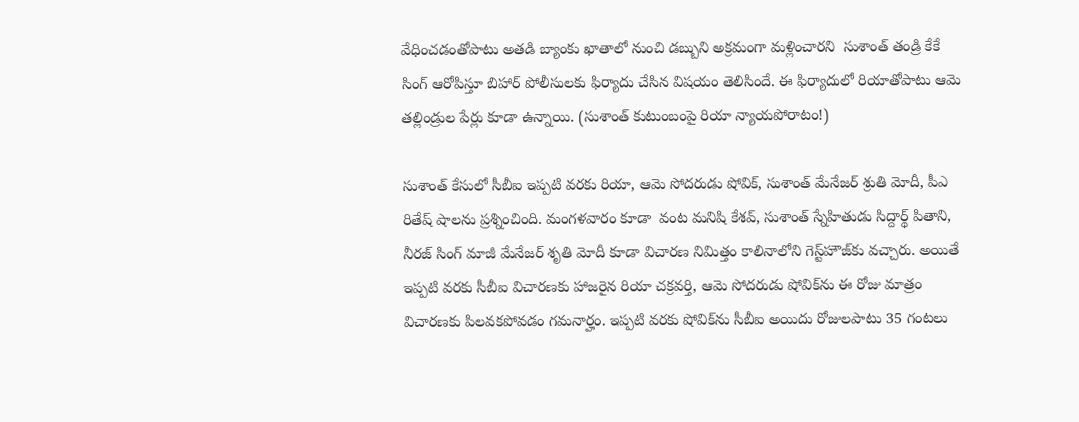వేధించడంతోపాటు అతడి బ్యాంకు ఖాతాలో నుంచి డబ్బుని అక్రమంగా మళ్లించారని  సుశాంత్‌ తండ్రి కేకే సింగ్‌ ఆరోపిస్తూ బిహార్‌ పోలీసులకు ఫిర్యాదు చేసిన విషయం తెలిసిందే. ఈ ఫిర్యాదులో రియాతోపాటు ఆమె తల్లిండ్రుల పేర్లు కూడా ఉన్నాయి. (సుశాంత్ కుటుంబంపై రియా న్యాయ‌పోరాటం!)

సుశాంత్‌ కేసులో సీబీఐ ఇప్పటి వరకు రియా, ఆమె సోద‌రుడు షోవిక్, సుశాంత్ మేనేజర్ శ్రుతి మోదీ, పీఎ రితేష్ షాల‌ను ప్రశ్నించింది. మంగళవారం కూడా  వంట మనిషి కేశవ్‌, సుశాంత్ స్నేహితుడు సిద్దార్థ్ పితాని, నీరజ్‌ సింగ్‌ మాజీ మేనేజర్‌ శృతి మోదీ కూడా విచారణ నిమిత్తం కాలినాలోని గెస్ట్‌హౌజ్‌కు వచ్చారు. అయితే ఇప్పటి వరకు సీబీఐ విచారణకు హాజరైన రియా చక్రవర్తి, ఆమె సోదరుడు షోవిక్‌ను ఈ రోజు మాత్రం విచారణకు పిలవకపోవడం గమనార్హం. ఇప్పటి వరకు షోవిక్‌ను సీబీఐ అయిదు రోజులపాటు 35 గంటలు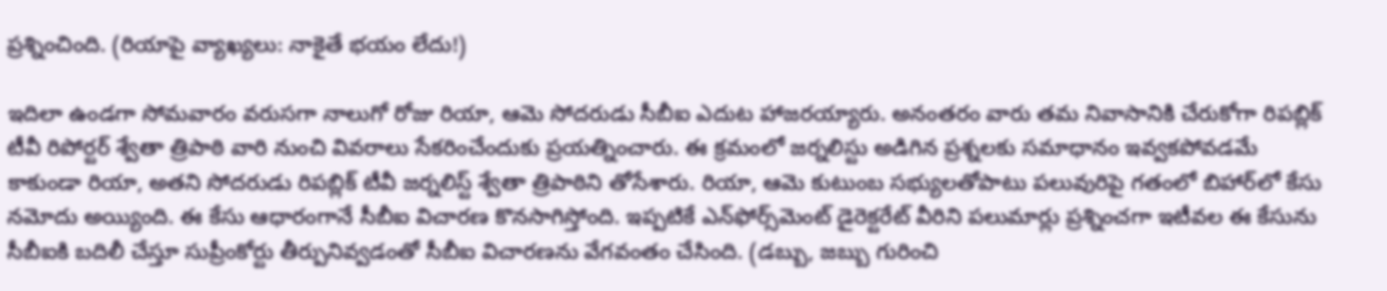ప్రశ్నించింది. (రియాపై వ్యాఖ్యలు: నాకైతే భయం లేదు!)

ఇదిలా ఉండగా సోమవారం వరుసగా నాలుగో రోజు రియా, ఆమె సోదరుడు సీబీఐ ఎదుట హాజరయ్యారు. అనంతరం వారు తమ నివాసానికి చేరుకోగా రిపబ్లిక్‌ టీవీ రిపోర్టర్‌ శ్వేతా త్రిపాఠి వారి నుంచి వివరాలు సేకరించేందుకు ప్రయత్నించారు. ఈ క్రమంలో జర్నలిస్టు అడిగిన ప్రశ్నలకు సమాధానం ఇవ్వకపోవడమే కాకుండా రియా, అతని సోదరుడు రిపబ్లిక్‌ టీవీ జర్నలిస్ట్‌ శ్వేతా త్రిపాఠిని తోసేశారు. రియా, ఆమె కుటుంబ సభ్యులతోపాటు పలువురిపై గతంలో బిహార్‌లో కేసు నమోదు అయ్యింది. ఈ కేసు ఆధారంగానే సీబీఐ విచారణ కొనసాగిస్తోంది. ఇ‍ప్పటికే ఎన్‌ఫోర్స్‌మెంట్‌ డైరెక్టరేట్‌ వీరిని పలుమార్లు ప్రశ్నించగా ఇటీవల ఈ కేసును సీబీఐకి బదిలీ చేస్తూ సుప్రీంకోర్టు తీర్పునివ్వడంతో సీబీఐ విచారణను వేగవంతం చేసింది. (డ‌బ్బు, జ‌బ్బు గురించి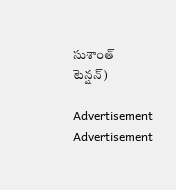సుశాంత్ టెన్ష‌న్‌)

Advertisement
Advertisement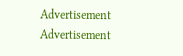Advertisement
Advertisement